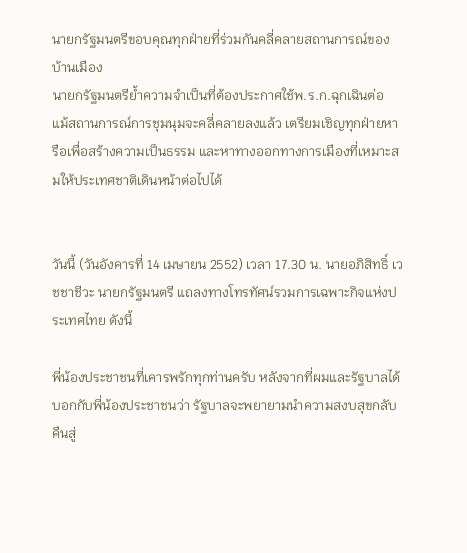นายกรัฐมนตรีขอบคุณทุกฝ่ายที่ร่วมกันคลี่คลายสถานการณ์ของบ้านเมือง
นายกรัฐมนตรีย้ำความจำเป็นที่ต้องประกาศใช้พ.ร.ก.ฉุกเฉินต่อ แม้สถานการณ์การชุมนุมจะคลี่คลายลงแล้ว เตรียมเชิญทุกฝ่ายหารือเพื่อสร้างความเป็นธรรม และหาทางออกทางการเมืองที่เหมาะสมให้ประเทศชาติเดินหน้าต่อไปได้


วันนี้ (วันอังคารที่ 14 เมษายน 2552) เวลา 17.30 น. นายอภิสิทธิ์ เวชชาชีวะ นายกรัฐมนตรี แถลงทางโทรทัศน์รวมการเฉพาะกิจแห่งประเทศไทย ดังนี้

พี่น้องประชาชนที่เคารพรักทุกท่านครับ หลังจากที่ผมและรัฐบาลได้บอกกับพี่น้องประชาชนว่า รัฐบาลจะพยายามนำความสงบสุขกลับคืนสู่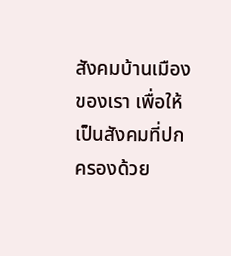สังคมบ้านเมืองของเรา เพื่อให้เป็นสังคมที่ปกครองด้วย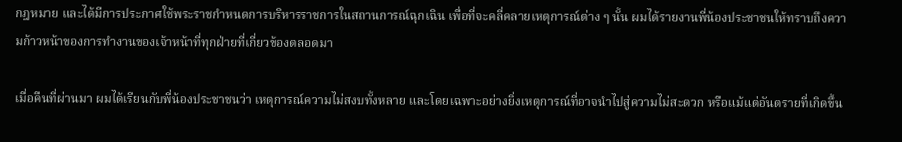กฎหมาย และได้มีการประกาศใช้พระราชกำหนดการบริหารราชการในสถานการณ์ฉุกเฉิน เพื่อที่จะคลี่คลายเหตุการณ์ต่าง ๆ นั้น ผมได้รายงานพี่น้องประชาชนให้ทราบถึงความก้าวหน้าของการทำงานของเจ้าหน้าที่ทุกฝ่ายที่เกี่ยวข้องตลอดมา

เมื่อคืนที่ผ่านมา ผมได้เรียนกับพี่น้องประชาชนว่า เหตุการณ์ความไม่สงบทั้งหลาย และโดยเฉพาะอย่างยิ่งเหตุการณ์ที่อาจนำไปสู่ความไม่สะดวก หรือแม้แต่อันตรายที่เกิดขึ้น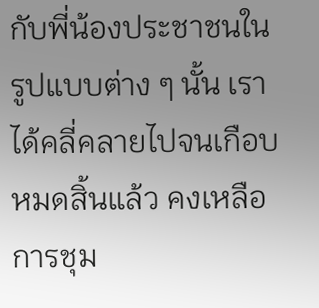กับพี่น้องประชาชนในรูปแบบต่าง ๆ นั้น เราได้คลี่คลายไปจนเกือบหมดสิ้นแล้ว คงเหลือการชุม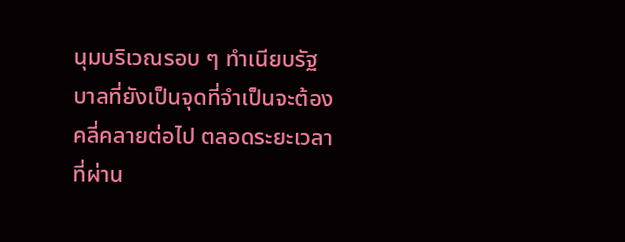นุมบริเวณรอบ ๆ ทำเนียบรัฐบาลที่ยังเป็นจุดที่จำเป็นจะต้องคลี่คลายต่อไป ตลอดระยะเวลาที่ผ่าน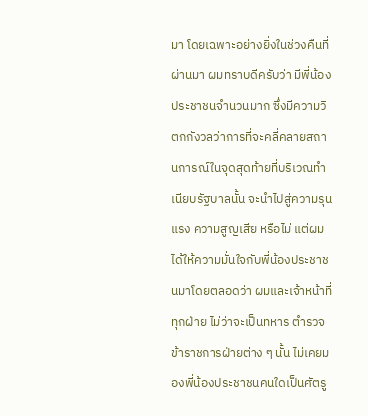มา โดยเฉพาะอย่างยิ่งในช่วงคืนที่ผ่านมา ผมทราบดีครับว่า มีพี่น้องประชาชนจำนวนมาก ซึ่งมีความวิตกกังวลว่าการที่จะคลี่คลายสถานการณ์ในจุดสุดท้ายที่บริเวณทำเนียบรัฐบาลนั้น จะนำไปสู่ความรุนแรง ความสูญเสีย หรือไม่ แต่ผมได้ให้ความมั่นใจกับพี่น้องประชาชนมาโดยตลอดว่า ผมและเจ้าหน้าที่ทุกฝ่าย ไม่ว่าจะเป็นทหาร ตำรวจ ข้าราชการฝ่ายต่าง ๆ นั้น ไม่เคยมองพี่น้องประชาชนคนใดเป็นศัตรู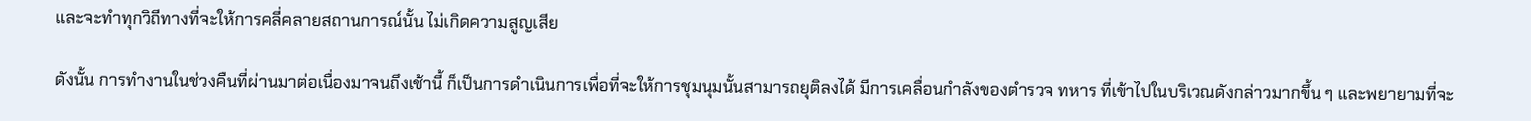และจะทำทุกวิถีทางที่จะให้การคลี่คลายสถานการณ์นั้น ไม่เกิดความสูญเสีย

ดังนั้น การทำงานในช่วงคืนที่ผ่านมาต่อเนื่องมาจนถึงเช้านี้ ก็เป็นการดำเนินการเพื่อที่จะให้การชุมนุมนั้นสามารถยุติลงได้ มีการเคลื่อนกำลังของตำรวจ ทหาร ที่เข้าไปในบริเวณดังกล่าวมากขึ้น ๆ และพยายามที่จะ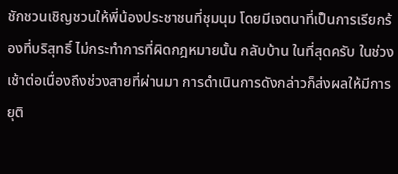ชักชวนเชิญชวนให้พี่น้องประชาชนที่ชุมนุม โดยมีเจตนาที่เป็นการเรียกร้องที่บริสุทธิ์ ไม่กระทำการที่ผิดกฎหมายนั้น กลับบ้าน ในที่สุดครับ ในช่วงเช้าต่อเนื่องถึงช่วงสายที่ผ่านมา การดำเนินการดังกล่าวก็ส่งผลให้มีการยุติ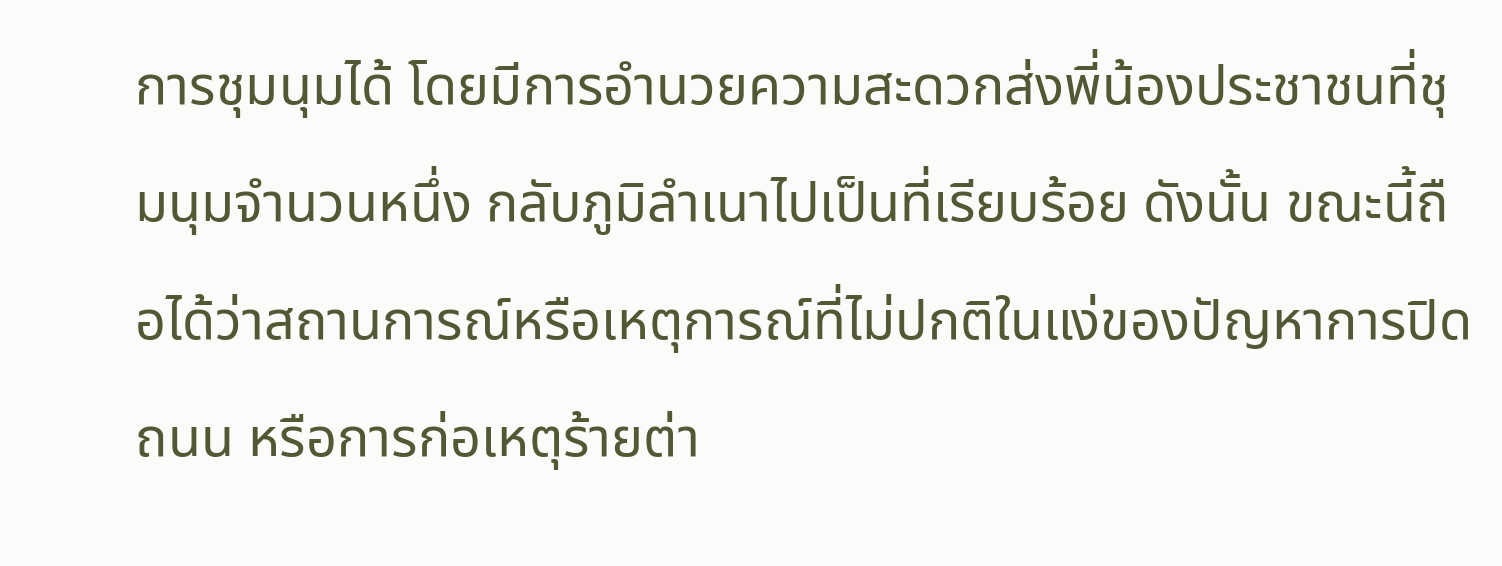การชุมนุมได้ โดยมีการอำนวยความสะดวกส่งพี่น้องประชาชนที่ชุมนุมจำนวนหนึ่ง กลับภูมิลำเนาไปเป็นที่เรียบร้อย ดังนั้น ขณะนี้ถือได้ว่าสถานการณ์หรือเหตุการณ์ที่ไม่ปกติในแง่ของปัญหาการปิดถนน หรือการก่อเหตุร้ายต่า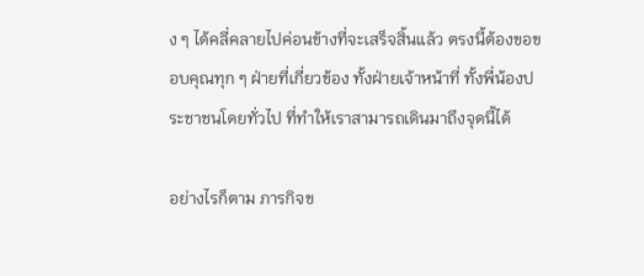ง ๆ ได้คลี่คลายไปค่อนข้างที่จะเสร็จสิ้นแล้ว ตรงนี้ต้องขอขอบคุณทุก ๆ ฝ่ายที่เกี่ยวข้อง ทั้งฝ่ายเจ้าหน้าที่ ทั้งพี่น้องประชาชนโดยทั่วไป ที่ทำให้เราสามารถเดินมาถึงจุดนี้ได้

อย่างไรก็ตาม ภารกิจข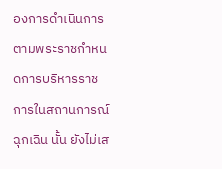องการดำเนินการตามพระราชกำหนดการบริหารราชการในสถานการณ์ฉุกเฉิน นั้น ยังไม่เส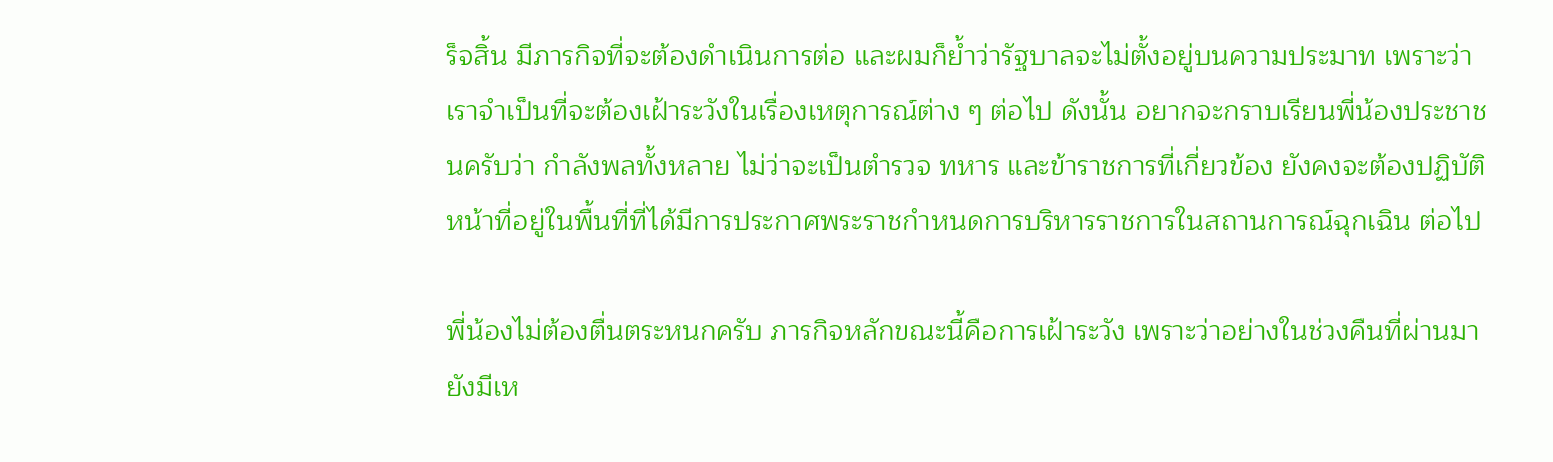ร็จสิ้น มีภารกิจที่จะต้องดำเนินการต่อ และผมก็ย้ำว่ารัฐบาลจะไม่ตั้งอยู่บนความประมาท เพราะว่าเราจำเป็นที่จะต้องเฝ้าระวังในเรื่องเหตุการณ์ต่าง ๆ ต่อไป ดังนั้น อยากจะกราบเรียนพี่น้องประชาชนครับว่า กำลังพลทั้งหลาย ไม่ว่าจะเป็นตำรวจ ทหาร และข้าราชการที่เกี่ยวข้อง ยังคงจะต้องปฏิบัติหน้าที่อยู่ในพื้นที่ที่ได้มีการประกาศพระราชกำหนดการบริหารราชการในสถานการณ์ฉุกเฉิน ต่อไป

พี่น้องไม่ต้องตื่นตระหนกครับ ภารกิจหลักขณะนี้คือการเฝ้าระวัง เพราะว่าอย่างในช่วงคืนที่ผ่านมา ยังมีเห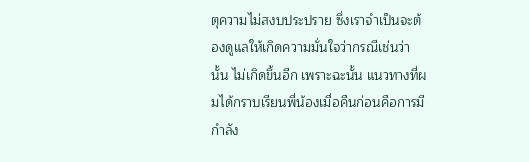ตุความไม่สงบประปราย ซึ่งเราจำเป็นจะต้องดูแลให้เกิดความมั่นใจว่ากรณีเช่นว่านั้น ไม่เกิดขึ้นอีก เพราะฉะนั้น แนวทางที่ผมได้กราบเรียนพี่น้องเมื่อคืนก่อนคือการมีกำลัง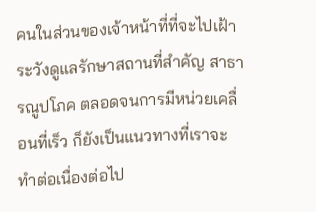คนในส่วนของเจ้าหน้าที่ที่จะไปเฝ้าระวังดูแลรักษาสถานที่สำคัญ สาธารณูปโภค ตลอดจนการมีหน่วยเคลื่อนที่เร็ว ก็ยังเป็นแนวทางที่เราจะทำต่อเนื่องต่อไป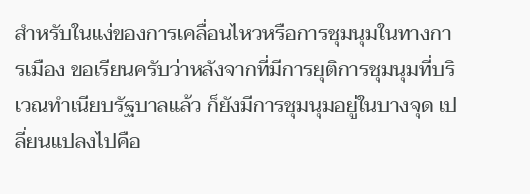สำหรับในแง่ของการเคลื่อนไหวหรือการชุมนุมในทางการเมือง ขอเรียนครับว่าหลังจากที่มีการยุติการชุมนุมที่บริเวณทำเนียบรัฐบาลแล้ว ก็ยังมีการชุมนุมอยู่ในบางจุด เปลี่ยนแปลงไปคือ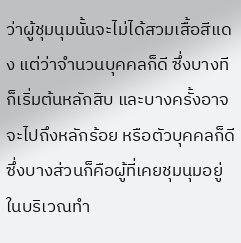ว่าผู้ชุมนุมนั้นจะไม่ได้สวมเสื้อสีแดง แต่ว่าจำนวนบุคคลก็ดี ซึ่งบางทีก็เริ่มต้นหลักสิบ และบางครั้งอาจจะไปถึงหลักร้อย หรือตัวบุคคลก็ดี ซึ่งบางส่วนก็คือผู้ที่เคยชุมนุมอยู่ในบริเวณทำ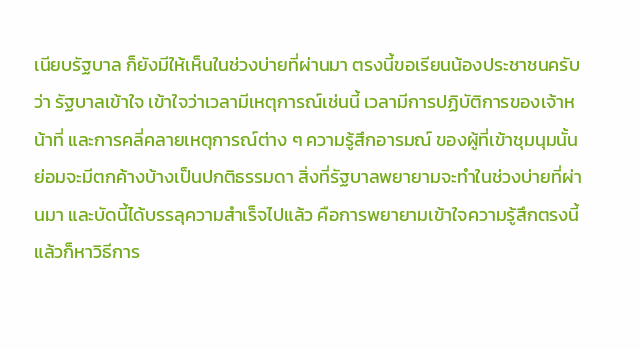เนียบรัฐบาล ก็ยังมีให้เห็นในช่วงบ่ายที่ผ่านมา ตรงนี้ขอเรียนน้องประชาชนครับว่า รัฐบาลเข้าใจ เข้าใจว่าเวลามีเหตุการณ์เช่นนี้ เวลามีการปฏิบัติการของเจ้าหน้าที่ และการคลี่คลายเหตุการณ์ต่าง ๆ ความรู้สึกอารมณ์ ของผู้ที่เข้าชุมนุมนั้น ย่อมจะมีตกค้างบ้างเป็นปกติธรรมดา สิ่งที่รัฐบาลพยายามจะทำในช่วงบ่ายที่ผ่านมา และบัดนี้ได้บรรลุความสำเร็จไปแล้ว คือการพยายามเข้าใจความรู้สึกตรงนี้ แล้วก็หาวิธีการ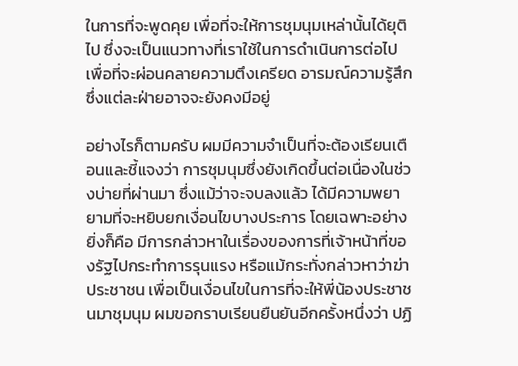ในการที่จะพูดคุย เพื่อที่จะให้การชุมนุมเหล่านั้นได้ยุติไป ซึ่งจะเป็นแนวทางที่เราใช้ในการดำเนินการต่อไป เพื่อที่จะผ่อนคลายความตึงเครียด อารมณ์ความรู้สึก ซึ่งแต่ละฝ่ายอาจจะยังคงมีอยู่

อย่างไรก็ตามครับ ผมมีความจำเป็นที่จะต้องเรียนเตือนและชี้แจงว่า การชุมนุมซึ่งยังเกิดขึ้นต่อเนื่องในช่วงบ่ายที่ผ่านมา ซึ่งแม้ว่าจะจบลงแล้ว ได้มีความพยายามที่จะหยิบยกเงื่อนไขบางประการ โดยเฉพาะอย่างยิ่งก็คือ มีการกล่าวหาในเรื่องของการที่เจ้าหน้าที่ของรัฐไปกระทำการรุนแรง หรือแม้กระทั่งกล่าวหาว่าฆ่าประชาชน เพื่อเป็นเงื่อนไขในการที่จะให้พี่น้องประชาชนมาชุมนุม ผมขอกราบเรียนยืนยันอีกครั้งหนึ่งว่า ปฏิ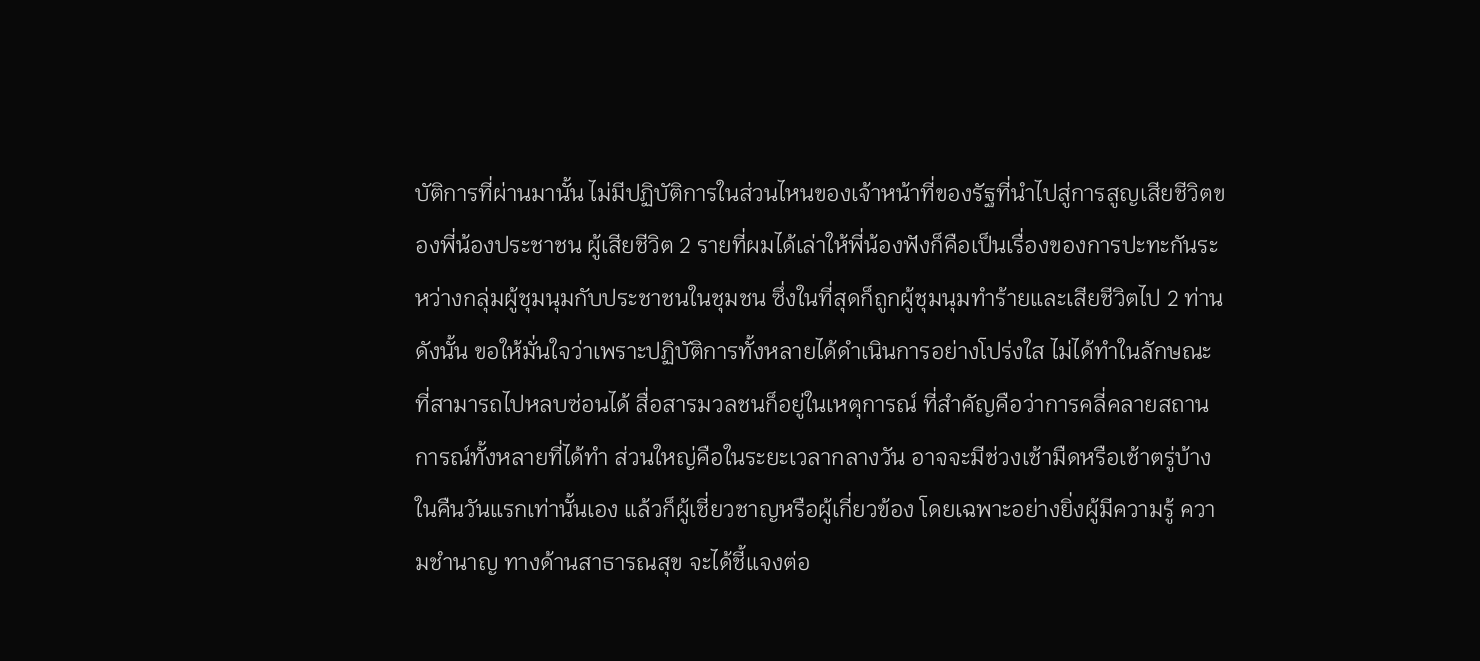บัติการที่ผ่านมานั้น ไม่มีปฏิบัติการในส่วนไหนของเจ้าหน้าที่ของรัฐที่นำไปสู่การสูญเสียชีวิตของพี่น้องประชาชน ผู้เสียชีวิต 2 รายที่ผมได้เล่าให้พี่น้องฟังก็คือเป็นเรื่องของการปะทะกันระหว่างกลุ่มผู้ชุมนุมกับประชาชนในชุมชน ซึ่งในที่สุดก็ถูกผู้ชุมนุมทำร้ายและเสียชีวิตไป 2 ท่าน ดังนั้น ขอให้มั่นใจว่าเพราะปฏิบัติการทั้งหลายได้ดำเนินการอย่างโปร่งใส ไม่ได้ทำในลักษณะที่สามารถไปหลบซ่อนได้ สื่อสารมวลชนก็อยู่ในเหตุการณ์ ที่สำคัญคือว่าการคลี่คลายสถานการณ์ทั้งหลายที่ได้ทำ ส่วนใหญ่คือในระยะเวลากลางวัน อาจจะมีช่วงเช้ามืดหรือเช้าตรู่บ้าง ในคืนวันแรกเท่านั้นเอง แล้วก็ผู้เชี่ยวชาญหรือผู้เกี่ยวข้อง โดยเฉพาะอย่างยิ่งผู้มีความรู้ ความชำนาญ ทางด้านสาธารณสุข จะได้ชี้แจงต่อ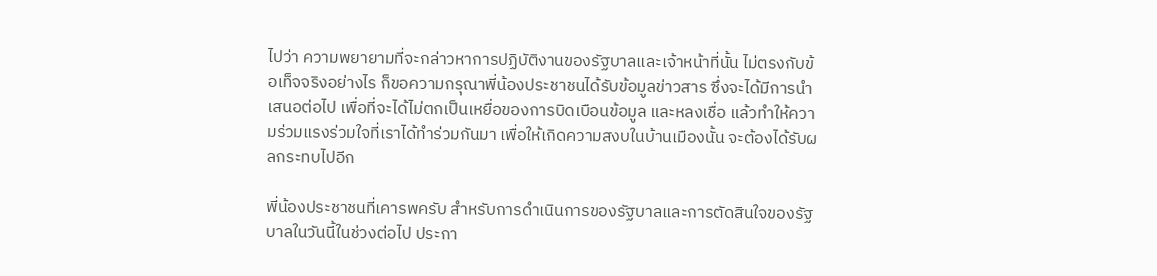ไปว่า ความพยายามที่จะกล่าวหาการปฏิบัติงานของรัฐบาลและเจ้าหน้าที่นั้น ไม่ตรงกับข้อเท็จจริงอย่างไร ก็ขอความกรุณาพี่น้องประชาชนได้รับข้อมูลข่าวสาร ซึ่งจะได้มีการนำเสนอต่อไป เพื่อที่จะได้ไม่ตกเป็นเหยื่อของการบิดเบือนข้อมูล และหลงเชื่อ แล้วทำให้ความร่วมแรงร่วมใจที่เราได้ทำร่วมกันมา เพื่อให้เกิดความสงบในบ้านเมืองนั้น จะต้องได้รับผลกระทบไปอีก

พี่น้องประชาชนที่เคารพครับ สำหรับการดำเนินการของรัฐบาลและการตัดสินใจของรัฐบาลในวันนี้ในช่วงต่อไป ประกา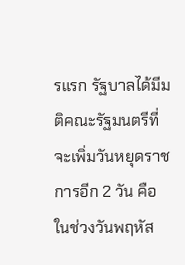รแรก รัฐบาลได้มีมติคณะรัฐมนตรีที่จะเพิ่มวันหยุดราชการอีก 2 วัน คือในช่วงวันพฤหัส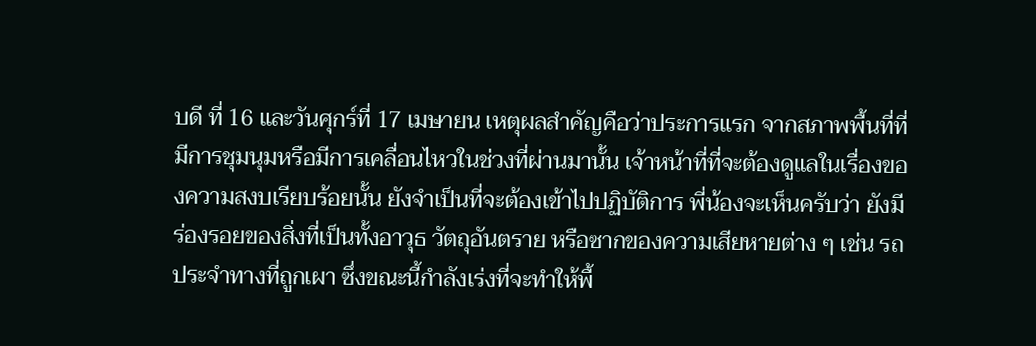บดี ที่ 16 และวันศุกร์ที่ 17 เมษายน เหตุผลสำคัญคือว่าประการแรก จากสภาพพื้นที่ที่มีการชุมนุมหรือมีการเคลื่อนไหวในช่วงที่ผ่านมานั้น เจ้าหน้าที่ที่จะต้องดูแลในเรื่องของความสงบเรียบร้อยนั้น ยังจำเป็นที่จะต้องเข้าไปปฏิบัติการ พี่น้องจะเห็นครับว่า ยังมีร่องรอยของสิ่งที่เป็นทั้งอาวุธ วัตถุอันตราย หรือซากของความเสียหายต่าง ๆ เช่น รถประจำทางที่ถูกเผา ซึ่งขณะนี้กำลังเร่งที่จะทำให้พื้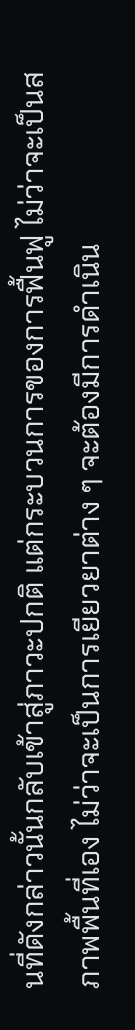นที่ดังกล่าวนั้นกลับเข้าสู่ภาวะปกติ แต่กระบวนการของการฟื้นฟู ไม่ว่าจะเป็นสภาพพื้นที่เอง ไม่ว่าจะเป็นการเยียวยาต่าง ๆ จะต้องมีการดำเนิน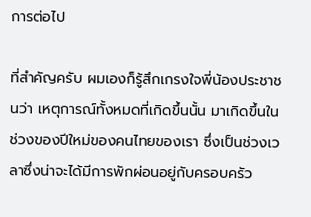การต่อไป

ที่สำคัญครับ ผมเองก็รู้สึกเกรงใจพี่น้องประชาชนว่า เหตุการณ์ทั้งหมดที่เกิดขึ้นนั้น มาเกิดขึ้นในช่วงของปีใหม่ของคนไทยของเรา ซึ่งเป็นช่วงเวลาซึ่งน่าจะได้มีการพักผ่อนอยู่กับครอบครัว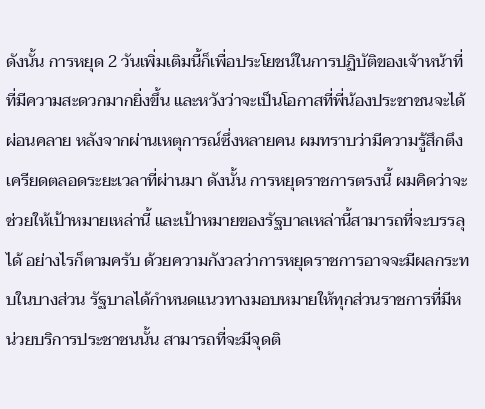ดังนั้น การหยุด 2 วันเพิ่มเติมนี้ก็เพื่อประโยชน์ในการปฏิบัติของเจ้าหน้าที่ที่มีความสะดวกมากยิ่งขึ้น และหวังว่าจะเป็นโอกาสที่พี่น้องประชาชนจะได้ผ่อนคลาย หลังจากผ่านเหตุการณ์ซึ่งหลายคน ผมทราบว่ามีความรู้สึกตึงเครียดตลอดระยะเวลาที่ผ่านมา ดังนั้น การหยุดราชการตรงนี้ ผมคิดว่าจะช่วยให้เป้าหมายเหล่านี้ และเป้าหมายของรัฐบาลเหล่านี้สามารถที่จะบรรลุได้ อย่างไรก็ตามครับ ด้วยความกังวลว่าการหยุดราชการอาจจะมีผลกระทบในบางส่วน รัฐบาลได้กำหนดแนวทางมอบหมายให้ทุกส่วนราชการที่มีหน่วยบริการประชาชนนั้น สามารถที่จะมีจุดติ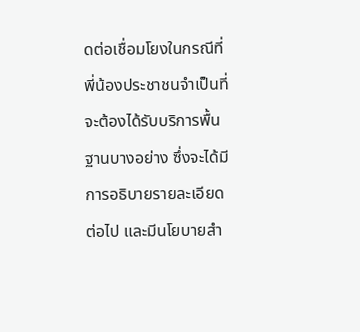ดต่อเชื่อมโยงในกรณีที่พี่น้องประชาชนจำเป็นที่จะต้องได้รับบริการพื้นฐานบางอย่าง ซึ่งจะได้มีการอธิบายรายละเอียดต่อไป และมีนโยบายสำ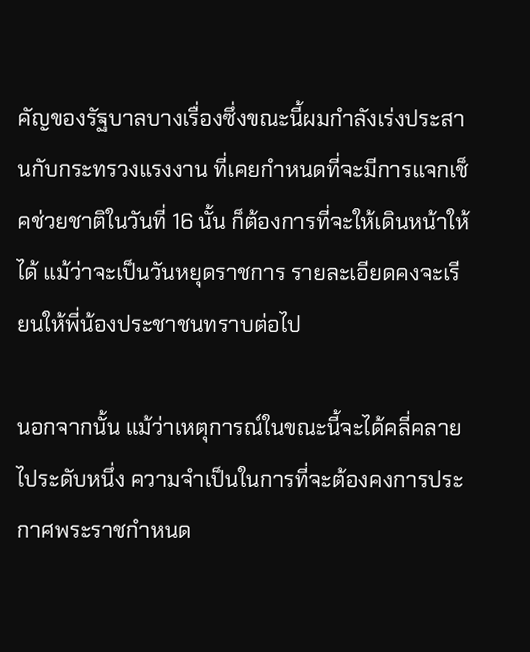คัญของรัฐบาลบางเรื่องซึ่งขณะนี้ผมกำลังเร่งประสานกับกระทรวงแรงงาน ที่เคยกำหนดที่จะมีการแจกเช็คช่วยชาติในวันที่ 16 นั้น ก็ต้องการที่จะให้เดินหน้าให้ได้ แม้ว่าจะเป็นวันหยุดราชการ รายละเอียดคงจะเรียนให้พี่น้องประชาชนทราบต่อไป

นอกจากนั้น แม้ว่าเหตุการณ์ในขณะนี้จะได้คลี่คลายไประดับหนึ่ง ความจำเป็นในการที่จะต้องคงการประกาศพระราชกำหนด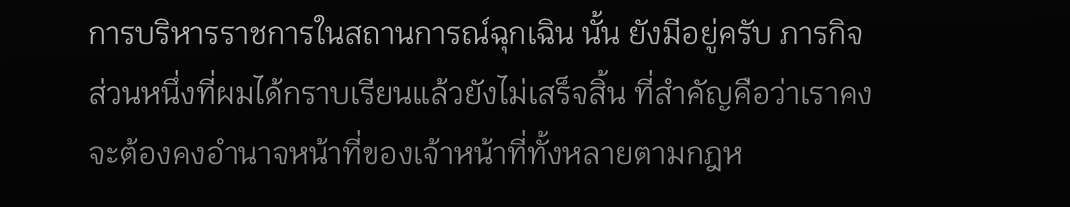การบริหารราชการในสถานการณ์ฉุกเฉิน นั้น ยังมีอยู่ครับ ภารกิจส่วนหนึ่งที่ผมได้กราบเรียนแล้วยังไม่เสร็จสิ้น ที่สำคัญคือว่าเราคงจะต้องคงอำนาจหน้าที่ของเจ้าหน้าที่ทั้งหลายตามกฎห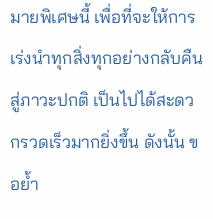มายพิเศษนี้ เพื่อที่จะให้การเร่งนำทุกสิ่งทุกอย่างกลับคืนสู่ภาวะปกติ เป็นไปได้สะดวกรวดเร็วมากยิ่งขึ้น ดังนั้น ขอย้ำ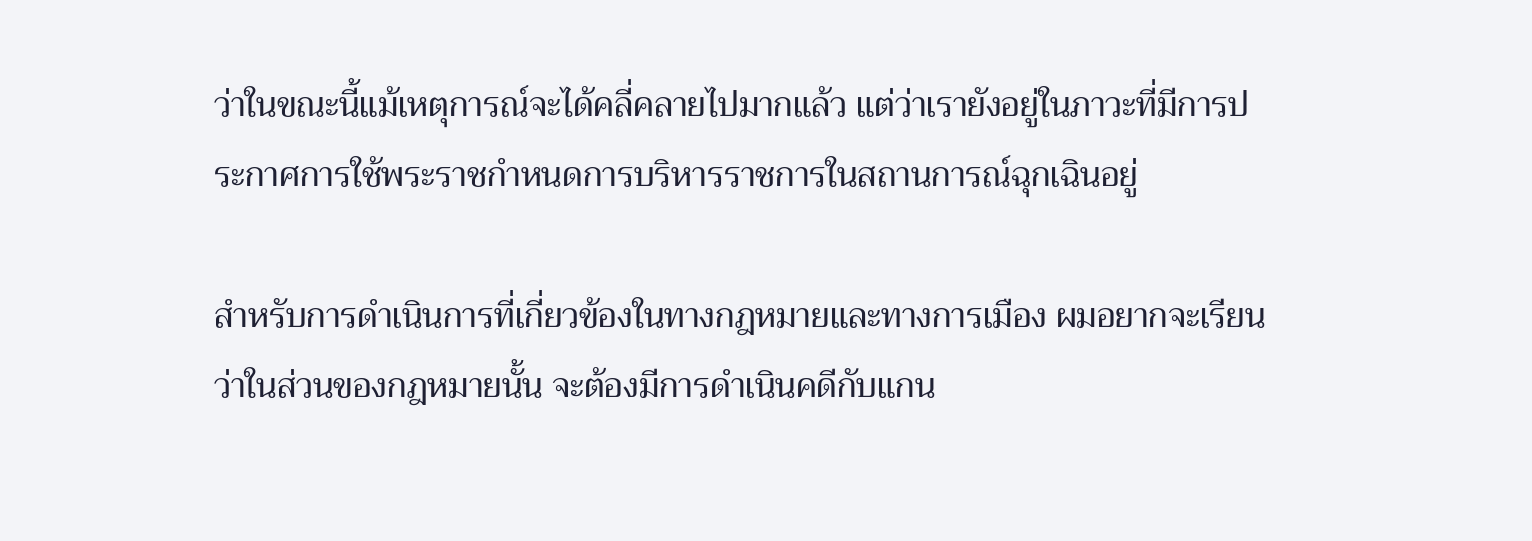ว่าในขณะนี้แม้เหตุการณ์จะได้คลี่คลายไปมากแล้ว แต่ว่าเรายังอยู่ในภาวะที่มีการประกาศการใช้พระราชกำหนดการบริหารราชการในสถานการณ์ฉุกเฉินอยู่

สำหรับการดำเนินการที่เกี่ยวข้องในทางกฎหมายและทางการเมือง ผมอยากจะเรียนว่าในส่วนของกฎหมายนั้น จะต้องมีการดำเนินคดีกับแกน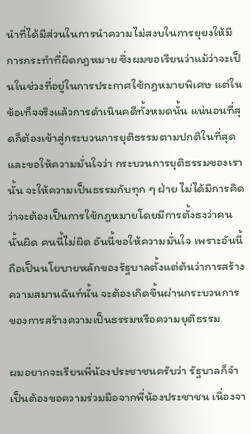นำที่ได้มีส่วนในการนำความไม่สงบในการยุยงให้มีการกระทำที่ผิดกฎหมาย ซึ่งผมขอเรียนว่าแม้ว่าจะเป็นในช่วงที่อยู่ในการประกาศใช้กฎหมายพิเศษ แต่ในข้อเท็จจริงแล้วการดำเนินคดีทั้งหมดนั้น แน่นอนที่สุดก็ต้องเข้าสู่กระบวนการยุติธรรมตามปกติในที่สุด และขอให้ความมั่นใจว่า กระบวนการยุติธรรมของเรานั้น จะให้ความเป็นธรรมกับทุก ๆ ฝ่าย ไม่ได้มีการคิดว่าจะต้องเป็นการใช้กฎหมายโดยมีการตั้งธงว่าคนนั้นผิด คนนี้ไม่ผิด อันนี้ขอให้ความมั่นใจ เพราะอันนี้ถือเป็นนโยบายหลักของรัฐบาลตั้งแต่ต้นว่าการสร้างความสมานฉันท์นั้น จะต้องเกิดขึ้นผ่านกระบวนการของการสร้างความเป็นธรรมหรือความยุติธรรม

ผมอยากจะเรียนพี่น้องประชาชนครับว่า รัฐบาลก็จำเป็นต้องขอความร่วมมือจากพี่น้องประชาชน เนื่องจา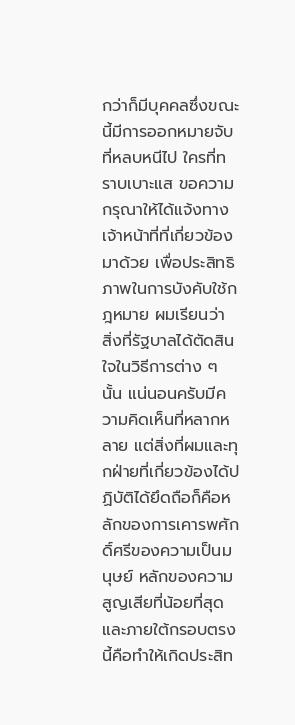กว่าก็มีบุคคลซึ่งขณะนี้มีการออกหมายจับที่หลบหนีไป ใครที่ทราบเบาะแส ขอความกรุณาให้ได้แจ้งทางเจ้าหน้าที่ที่เกี่ยวข้องมาด้วย เพื่อประสิทธิภาพในการบังคับใช้กฎหมาย ผมเรียนว่า สิ่งที่รัฐบาลได้ตัดสินใจในวิธีการต่าง ๆ นั้น แน่นอนครับมีความคิดเห็นที่หลากหลาย แต่สิ่งที่ผมและทุกฝ่ายที่เกี่ยวข้องได้ปฏิบัติได้ยึดถือก็คือหลักของการเคารพศักดิ์ศรีของความเป็นมนุษย์ หลักของความสูญเสียที่น้อยที่สุด และภายใต้กรอบตรงนี้คือทำให้เกิดประสิท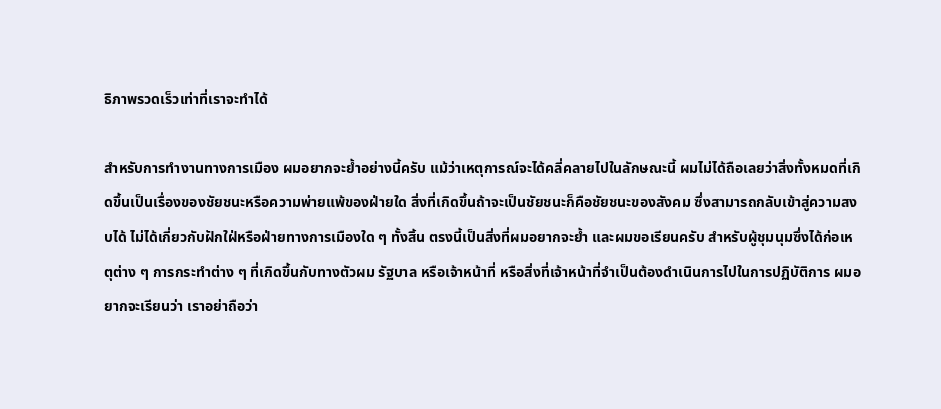ธิภาพรวดเร็วเท่าที่เราจะทำได้

สำหรับการทำงานทางการเมือง ผมอยากจะย้ำอย่างนี้ครับ แม้ว่าเหตุการณ์จะได้คลี่คลายไปในลักษณะนี้ ผมไม่ได้ถือเลยว่าสิ่งทั้งหมดที่เกิดขึ้นเป็นเรื่องของชัยชนะหรือความพ่ายแพ้ของฝ่ายใด สิ่งที่เกิดขึ้นถ้าจะเป็นชัยชนะก็คือชัยชนะของสังคม ซึ่งสามารถกลับเข้าสู่ความสงบได้ ไม่ได้เกี่ยวกับฝักใฝ่หรือฝ่ายทางการเมืองใด ๆ ทั้งสิ้น ตรงนี้เป็นสิ่งที่ผมอยากจะย้ำ และผมขอเรียนครับ สำหรับผู้ชุมนุมซึ่งได้ก่อเหตุต่าง ๆ การกระทำต่าง ๆ ที่เกิดขึ้นกับทางตัวผม รัฐบาล หรือเจ้าหน้าที่ หรือสิ่งที่เจ้าหน้าที่จำเป็นต้องดำเนินการไปในการปฏิบัติการ ผมอยากจะเรียนว่า เราอย่าถือว่า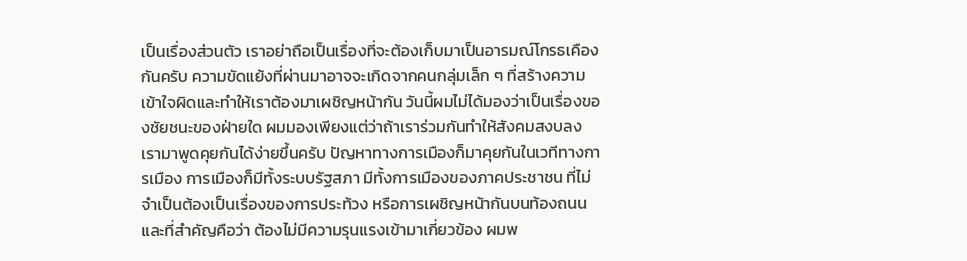เป็นเรื่องส่วนตัว เราอย่าถือเป็นเรื่องที่จะต้องเก็บมาเป็นอารมณ์โกรธเคืองกันครับ ความขัดแย้งที่ผ่านมาอาจจะเกิดจากคนกลุ่มเล็ก ๆ ที่สร้างความเข้าใจผิดและทำให้เราต้องมาเผชิญหน้ากัน วันนี้ผมไม่ได้มองว่าเป็นเรื่องของชัยชนะของฝ่ายใด ผมมองเพียงแต่ว่าถ้าเราร่วมกันทำให้สังคมสงบลง เรามาพูดคุยกันได้ง่ายขึ้นครับ ปัญหาทางการเมืองก็มาคุยกันในเวทีทางการเมือง การเมืองก็มีทั้งระบบรัฐสภา มีทั้งการเมืองของภาคประชาชน ที่ไม่จำเป็นต้องเป็นเรื่องของการประท้วง หรือการเผชิญหน้ากันบนท้องถนน และที่สำคัญคือว่า ต้องไม่มีความรุนแรงเข้ามาเกี่ยวข้อง ผมพ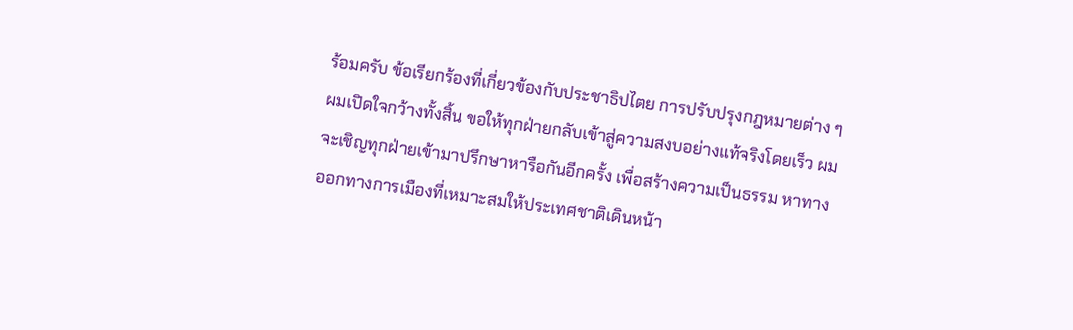ร้อมครับ ข้อเรียกร้องที่เกี่ยวข้องกับประชาธิปไตย การปรับปรุงกฎหมายต่าง ๆ ผมเปิดใจกว้างทั้งสิ้น ขอให้ทุกฝ่ายกลับเข้าสู่ความสงบอย่างแท้จริงโดยเร็ว ผมจะเชิญทุกฝ่ายเข้ามาปรึกษาหารือกันอีกครั้ง เพื่อสร้างความเป็นธรรม หาทางออกทางการเมืองที่เหมาะสมให้ประเทศชาติเดินหน้า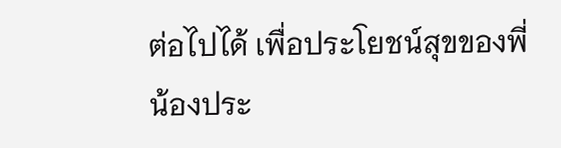ต่อไปได้ เพื่อประโยชน์สุขของพี่น้องประ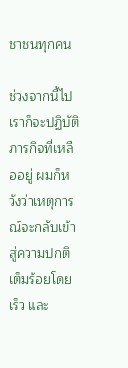ชาชนทุกคน

ช่วงจากนี้ไป เราก็จะปฏิบัติภารกิจที่เหลืออยู่ ผมก็หวังว่าเหตุการณ์จะกลับเข้าสู่ความปกติเต็มร้อยโดยเร็ว และ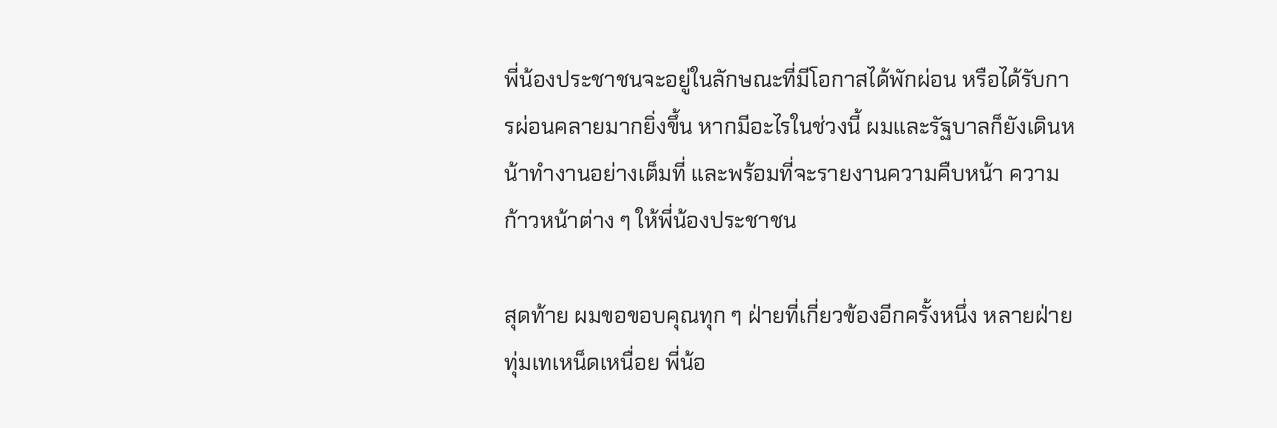พี่น้องประชาชนจะอยู่ในลักษณะที่มีโอกาสได้พักผ่อน หรือได้รับการผ่อนคลายมากยิ่งขึ้น หากมีอะไรในช่วงนี้ ผมและรัฐบาลก็ยังเดินหน้าทำงานอย่างเต็มที่ และพร้อมที่จะรายงานความคืบหน้า ความก้าวหน้าต่าง ๆ ให้พี่น้องประชาชน

สุดท้าย ผมขอขอบคุณทุก ๆ ฝ่ายที่เกี่ยวข้องอีกครั้งหนึ่ง หลายฝ่ายทุ่มเทเหน็ดเหนื่อย พี่น้อ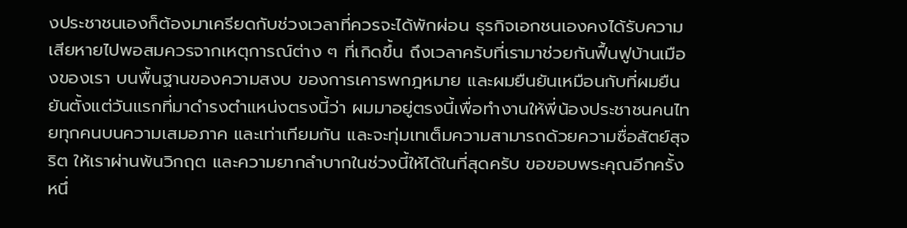งประชาชนเองก็ต้องมาเครียดกับช่วงเวลาที่ควรจะได้พักผ่อน ธุรกิจเอกชนเองคงได้รับความเสียหายไปพอสมควรจากเหตุการณ์ต่าง ๆ ที่เกิดขึ้น ถึงเวลาครับที่เรามาช่วยกันฟื้นฟูบ้านเมืองของเรา บนพื้นฐานของความสงบ ของการเคารพกฎหมาย และผมยืนยันเหมือนกับที่ผมยืนยันตั้งแต่วันแรกที่มาดำรงตำแหน่งตรงนี้ว่า ผมมาอยู่ตรงนี้เพื่อทำงานให้พี่น้องประชาชนคนไทยทุกคนบนความเสมอภาค และเท่าเทียมกัน และจะทุ่มเทเต็มความสามารถด้วยความซื่อสัตย์สุจริต ให้เราผ่านพ้นวิกฤต และความยากลำบากในช่วงนี้ให้ได้ในที่สุดครับ ขอขอบพระคุณอีกครั้งหนึ่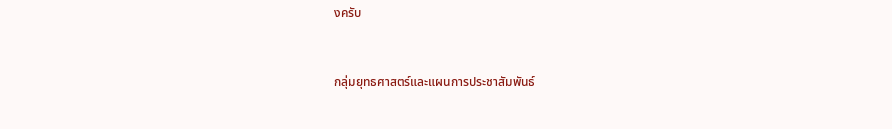งครับ


กลุ่มยุทธศาสตร์และแผนการประชาสัมพันธ์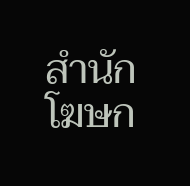สำนักโฆษก